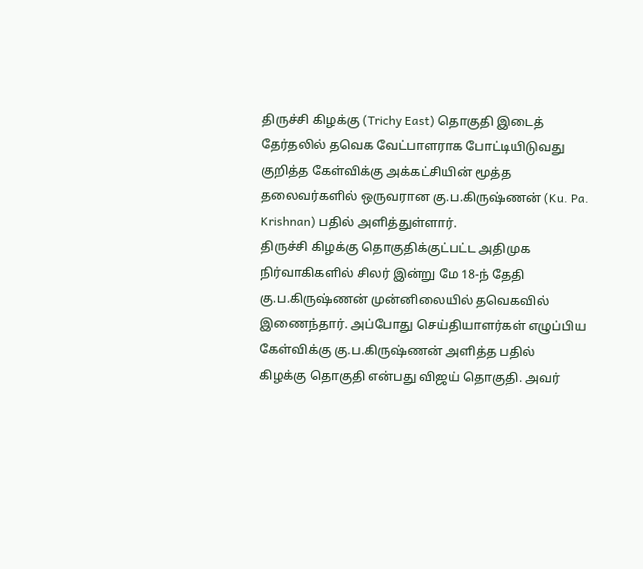திருச்சி கிழக்கு (Trichy East) தொகுதி இடைத் தேர்தலில் தவெக வேட்பாளராக போட்டியிடுவது குறித்த கேள்விக்கு அக்கட்சியின் மூத்த தலைவர்களில் ஒருவரான கு.ப.கிருஷ்ணன் (Ku. Pa. Krishnan) பதில் அளித்துள்ளார்.
திருச்சி கிழக்கு தொகுதிக்குட்பட்ட அதிமுக நிர்வாகிகளில் சிலர் இன்று மே 18-ந் தேதி கு.ப.கிருஷ்ணன் முன்னிலையில் தவெகவில் இணைந்தார். அப்போது செய்தியாளர்கள் எழுப்பிய கேள்விக்கு கு.ப.கிருஷ்ணன் அளித்த பதில்
கிழக்கு தொகுதி என்பது விஜய் தொகுதி. அவர்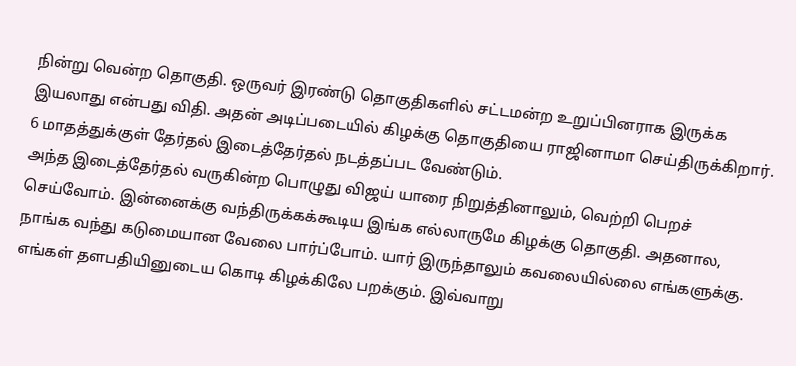நின்று வென்ற தொகுதி. ஒருவர் இரண்டு தொகுதிகளில் சட்டமன்ற உறுப்பினராக இருக்க இயலாது என்பது விதி. அதன் அடிப்படையில் கிழக்கு தொகுதியை ராஜினாமா செய்திருக்கிறார். 6 மாதத்துக்குள் தேர்தல் இடைத்தேர்தல் நடத்தப்பட வேண்டும்.
அந்த இடைத்தேர்தல் வருகின்ற பொழுது விஜய் யாரை நிறுத்தினாலும், வெற்றி பெறச் செய்வோம். இன்னைக்கு வந்திருக்கக்கூடிய இங்க எல்லாருமே கிழக்கு தொகுதி. அதனால, நாங்க வந்து கடுமையான வேலை பார்ப்போம். யார் இருந்தாலும் கவலையில்லை எங்களுக்கு. எங்கள் தளபதியினுடைய கொடி கிழக்கிலே பறக்கும். இவ்வாறு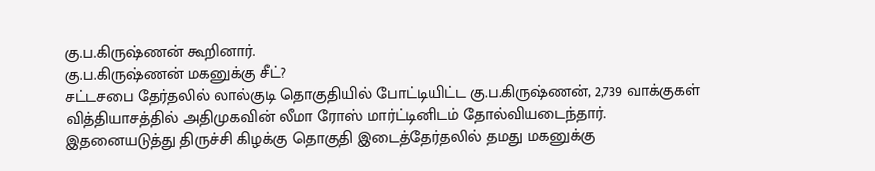கு.ப.கிருஷ்ணன் கூறினார்.
கு.ப.கிருஷ்ணன் மகனுக்கு சீட்?
சட்டசபை தேர்தலில் லால்குடி தொகுதியில் போட்டியிட்ட கு.ப.கிருஷ்ணன், 2,739 வாக்குகள் வித்தியாசத்தில் அதிமுகவின் லீமா ரோஸ் மார்ட்டினிடம் தோல்வியடைந்தார்.
இதனையடுத்து திருச்சி கிழக்கு தொகுதி இடைத்தேர்தலில் தமது மகனுக்கு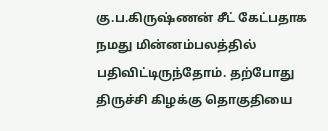கு.ப.கிருஷ்ணன் சீட் கேட்பதாக நமது மின்னம்பலத்தில் பதிவிட்டிருந்தோம். தற்போது திருச்சி கிழக்கு தொகுதியை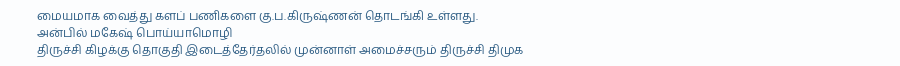மையமாக வைத்து களப் பணிகளை கு.ப.கிருஷ்ணன் தொடங்கி உள்ளது.
அன்பில் மகேஷ் பொய்யாமொழி
திருச்சி கிழக்கு தொகுதி இடைத்தேர்தலில் முன்னாள் அமைச்சரும் திருச்சி திமுக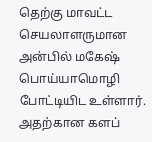தெற்கு மாவட்ட செயலாளருமான அன்பில் மகேஷ் பொய்யாமொழி போட்டியிட உள்ளார். அதற்கான களப்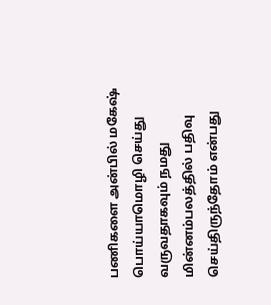பணிகளை அன்பில் மகேஷ் பொய்யாமொழி செய்து வருவதாகவும் நமது மின்னம்பலத்தில் பதிவு செய்திருந்தோம் என்பது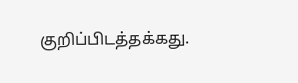குறிப்பிடத்தக்கது.